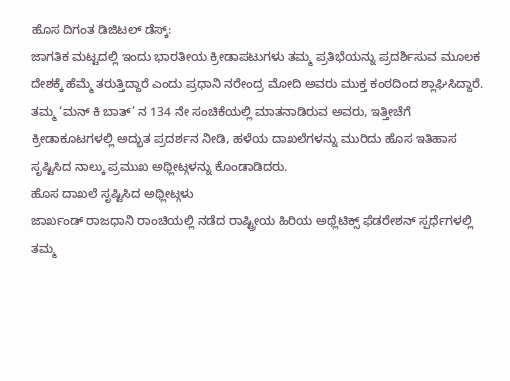ಹೊಸ ದಿಗಂತ ಡಿಜಿಟಲ್ ಡೆಸ್ಕ್:
ಜಾಗತಿಕ ಮಟ್ಟದಲ್ಲಿ ಇಂದು ಭಾರತೀಯ ಕ್ರೀಡಾಪಟುಗಳು ತಮ್ಮ ಪ್ರತಿಭೆಯನ್ನು ಪ್ರದರ್ಶಿಸುವ ಮೂಲಕ ದೇಶಕ್ಕೆ ಹೆಮ್ಮೆ ತರುತ್ತಿದ್ದಾರೆ ಎಂದು ಪ್ರಧಾನಿ ನರೇಂದ್ರ ಮೋದಿ ಅವರು ಮುಕ್ತ ಕಂಠದಿಂದ ಶ್ಲಾಘಿಸಿದ್ದಾರೆ.
ತಮ್ಮ ‘ಮನ್ ಕಿ ಬಾತ್’ ನ 134 ನೇ ಸಂಚಿಕೆಯಲ್ಲಿ ಮಾತನಾಡಿರುವ ಅವರು, ಇತ್ತೀಚೆಗೆ ಕ್ರೀಡಾಕೂಟಗಳಲ್ಲಿ ಅದ್ಭುತ ಪ್ರದರ್ಶನ ನೀಡಿ, ಹಳೆಯ ದಾಖಲೆಗಳನ್ನು ಮುರಿದು ಹೊಸ ಇತಿಹಾಸ ಸೃಷ್ಟಿಸಿದ ನಾಲ್ಕು ಪ್ರಮುಖ ಅಥ್ಲೀಟ್ಗಳನ್ನು ಕೊಂಡಾಡಿದರು.
ಹೊಸ ದಾಖಲೆ ಸೃಷ್ಟಿಸಿದ ಅಥ್ಲೀಟ್ಗಳು
ಜಾರ್ಖಂಡ್ ರಾಜಧಾನಿ ರಾಂಚಿಯಲ್ಲಿ ನಡೆದ ರಾಷ್ಟ್ರೀಯ ಹಿರಿಯ ಅಥ್ಲೆಟಿಕ್ಸ್ ಫೆಡರೇಶನ್ ಸ್ಪರ್ಧೆಗಳಲ್ಲಿ ತಮ್ಮ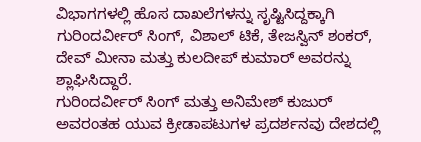ವಿಭಾಗಗಳಲ್ಲಿ ಹೊಸ ದಾಖಲೆಗಳನ್ನು ಸೃಷ್ಟಿಸಿದ್ದಕ್ಕಾಗಿ ಗುರಿಂದರ್ವೀರ್ ಸಿಂಗ್, ವಿಶಾಲ್ ಟಿಕೆ, ತೇಜಸ್ವಿನ್ ಶಂಕರ್, ದೇವ್ ಮೀನಾ ಮತ್ತು ಕುಲದೀಪ್ ಕುಮಾರ್ ಅವರನ್ನು ಶ್ಲಾಘಿಸಿದ್ದಾರೆ.
ಗುರಿಂದರ್ವೀರ್ ಸಿಂಗ್ ಮತ್ತು ಅನಿಮೇಶ್ ಕುಜುರ್ ಅವರಂತಹ ಯುವ ಕ್ರೀಡಾಪಟುಗಳ ಪ್ರದರ್ಶನವು ದೇಶದಲ್ಲಿ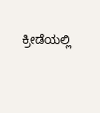ಕ್ರೀಡೆಯಲ್ಲಿ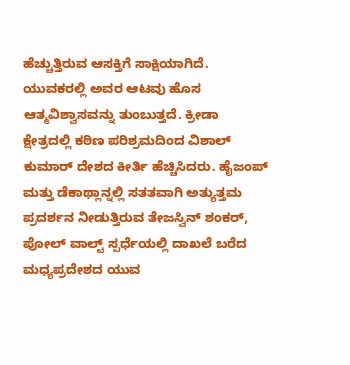ಹೆಚ್ಚುತ್ತಿರುವ ಆಸಕ್ತಿಗೆ ಸಾಕ್ಷಿಯಾಗಿದೆ. ಯುವಕರಲ್ಲಿ ಅವರ ಆಟವು ಹೊಸ ಆತ್ಮವಿಶ್ವಾಸವನ್ನು ತುಂಬುತ್ತದೆ. ಕ್ರೀಡಾ ಕ್ಷೇತ್ರದಲ್ಲಿ ಕಠಿಣ ಪರಿಶ್ರಮದಿಂದ ವಿಶಾಲ್ ಕುಮಾರ್ ದೇಶದ ಕೀರ್ತಿ ಹೆಚ್ಚಿಸಿದರು. ಹೈಜಂಪ್ ಮತ್ತು ಡೆಕಾಥ್ಲಾನ್ನಲ್ಲಿ ಸತತವಾಗಿ ಅತ್ಯುತ್ತಮ ಪ್ರದರ್ಶನ ನೀಡುತ್ತಿರುವ ತೇಜಸ್ವಿನ್ ಶಂಕರ್, ಪೋಲ್ ವಾಲ್ಟ್ ಸ್ಪರ್ಧೆಯಲ್ಲಿ ದಾಖಲೆ ಬರೆದ ಮಧ್ಯಪ್ರದೇಶದ ಯುವ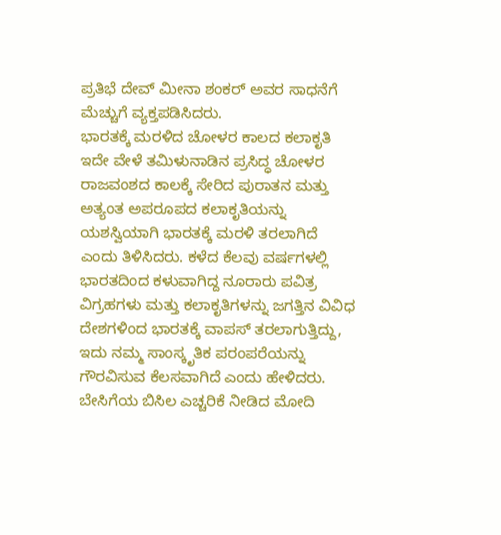ಪ್ರತಿಭೆ ದೇವ್ ಮೀನಾ ಶಂಕರ್ ಅವರ ಸಾಧನೆಗೆ ಮೆಚ್ಚುಗೆ ವ್ಯಕ್ತಪಡಿಸಿದರು.
ಭಾರತಕ್ಕೆ ಮರಳಿದ ಚೋಳರ ಕಾಲದ ಕಲಾಕೃತಿ
ಇದೇ ವೇಳೆ ತಮಿಳುನಾಡಿನ ಪ್ರಸಿದ್ಧ ಚೋಳರ ರಾಜವಂಶದ ಕಾಲಕ್ಕೆ ಸೇರಿದ ಪುರಾತನ ಮತ್ತು ಅತ್ಯಂತ ಅಪರೂಪದ ಕಲಾಕೃತಿಯನ್ನು ಯಶಸ್ವಿಯಾಗಿ ಭಾರತಕ್ಕೆ ಮರಳಿ ತರಲಾಗಿದೆ ಎಂದು ತಿಳಿಸಿದರು. ಕಳೆದ ಕೆಲವು ವರ್ಷಗಳಲ್ಲಿ ಭಾರತದಿಂದ ಕಳುವಾಗಿದ್ದ ನೂರಾರು ಪವಿತ್ರ ವಿಗ್ರಹಗಳು ಮತ್ತು ಕಲಾಕೃತಿಗಳನ್ನು ಜಗತ್ತಿನ ವಿವಿಧ ದೇಶಗಳಿಂದ ಭಾರತಕ್ಕೆ ವಾಪಸ್ ತರಲಾಗುತ್ತಿದ್ದು, ಇದು ನಮ್ಮ ಸಾಂಸ್ಕೃತಿಕ ಪರಂಪರೆಯನ್ನು ಗೌರವಿಸುವ ಕೆಲಸವಾಗಿದೆ ಎಂದು ಹೇಳಿದರು.
ಬೇಸಿಗೆಯ ಬಿಸಿಲ ಎಚ್ಚರಿಕೆ ನೀಡಿದ ಮೋದಿ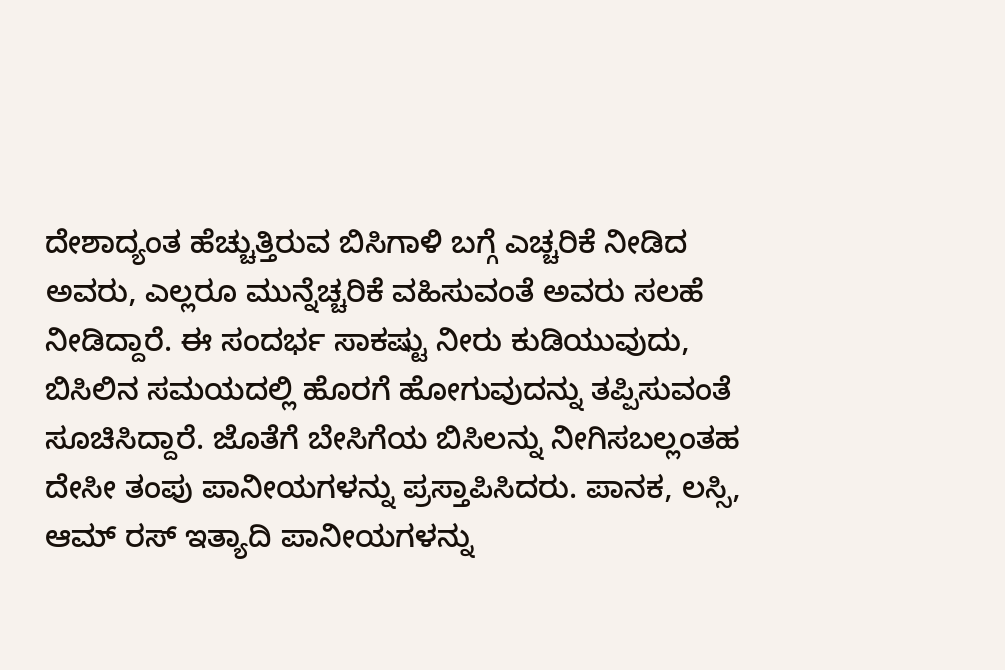ದೇಶಾದ್ಯಂತ ಹೆಚ್ಚುತ್ತಿರುವ ಬಿಸಿಗಾಳಿ ಬಗ್ಗೆ ಎಚ್ಚರಿಕೆ ನೀಡಿದ ಅವರು, ಎಲ್ಲರೂ ಮುನ್ನೆಚ್ಚರಿಕೆ ವಹಿಸುವಂತೆ ಅವರು ಸಲಹೆ ನೀಡಿದ್ದಾರೆ. ಈ ಸಂದರ್ಭ ಸಾಕಷ್ಟು ನೀರು ಕುಡಿಯುವುದು, ಬಿಸಿಲಿನ ಸಮಯದಲ್ಲಿ ಹೊರಗೆ ಹೋಗುವುದನ್ನು ತಪ್ಪಿಸುವಂತೆ ಸೂಚಿಸಿದ್ದಾರೆ. ಜೊತೆಗೆ ಬೇಸಿಗೆಯ ಬಿಸಿಲನ್ನು ನೀಗಿಸಬಲ್ಲಂತಹ ದೇಸೀ ತಂಪು ಪಾನೀಯಗಳನ್ನು ಪ್ರಸ್ತಾಪಿಸಿದರು. ಪಾನಕ, ಲಸ್ಸಿ, ಆಮ್ ರಸ್ ಇತ್ಯಾದಿ ಪಾನೀಯಗಳನ್ನು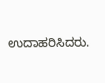ಉದಾಹರಿಸಿದರು.